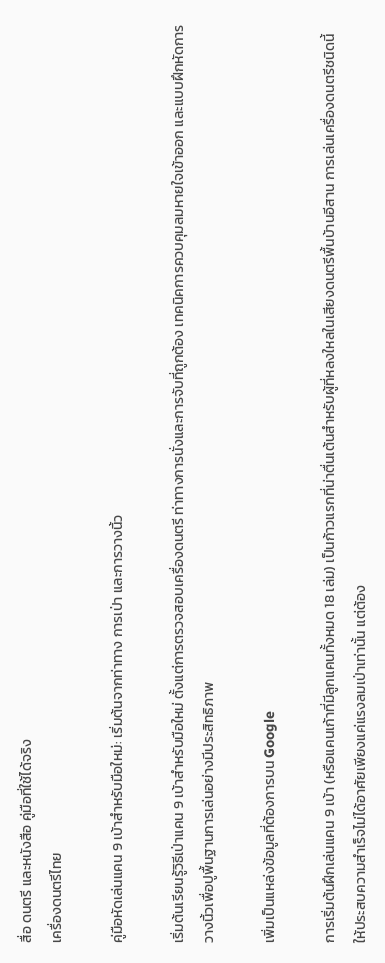สื่อ ดนตรี และหนังสือ คู่มือที่ใช้ได้จริง
เครื่องดนตรีไทย

คู่มือหัดเล่นแคน 9 เบ้าสำหรับมือใหม่: เริ่มต้นจากท่าทาง การเป่า และการวางนิ้ว

เริ่มต้นเรียนรู้วิธีเป่าแคน 9 เบ้าสำหรับมือใหม่ ตั้งแต่การตรวจสอบเครื่องดนตรี ท่าทางการนั่งและการจับที่ถูกต้อง เทคนิคการควบคุมลมหายใจเข้าออก และแบบฝึกหัดการวางนิ้วเพื่อปูพื้นฐานการเล่นอย่างมีประสิทธิภาพ

เพิ่มเป็นแหล่งข้อมูลที่ต้องการบน Google

การเริ่มต้นฝึกเล่นแคน 9 เบ้า (หรือแคนเก้าที่มีลูกแคนทั้งหมด 18 เล่ม) เป็นก้าวแรกที่น่าตื่นเต้นสำหรับผู้ที่หลงใหลในเสียงดนตรีพื้นบ้านอีสาน การเล่นเครื่องดนตรีชนิดนี้ให้ประสบความสำเร็จไม่ได้อาศัยเพียงแค่แรงลมเป่าเท่านั้น แต่ต้อง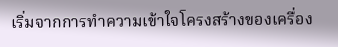เริ่มจากการทำความเข้าใจโครงสร้างของเครื่อง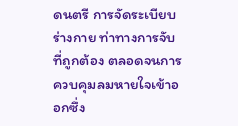ดนตรี การจัดระเบียบร่างกาย ท่าทางการจับที่ถูกต้อง ตลอดจนการควบคุมลมหายใจเข้าออกซึ่ง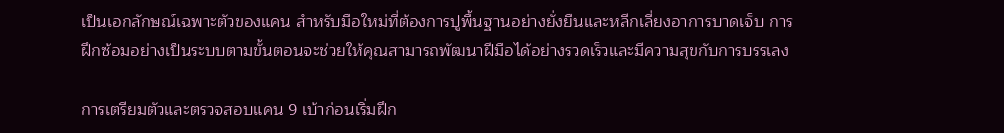เป็นเอกลักษณ์เฉพาะตัวของแคน สำหรับมือใหม่ที่ต้องการปูพื้นฐานอย่างยั่งยืนและหลีกเลี่ยงอาการบาดเจ็บ การฝึกซ้อมอย่างเป็นระบบตามขั้นตอนจะช่วยให้คุณสามารถพัฒนาฝีมือได้อย่างรวดเร็วและมีความสุขกับการบรรเลง

การเตรียมตัวและตรวจสอบแคน 9 เบ้าก่อนเริ่มฝึก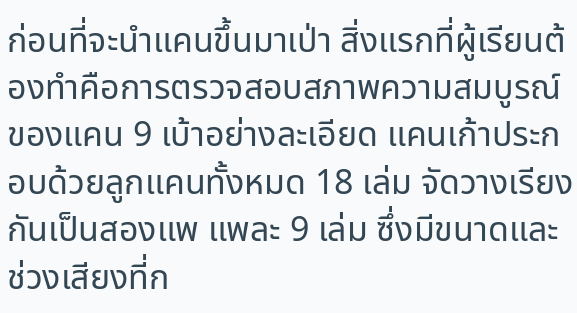ก่อนที่จะนำแคนขึ้นมาเป่า สิ่งแรกที่ผู้เรียนต้องทำคือการตรวจสอบสภาพความสมบูรณ์ของแคน 9 เบ้าอย่างละเอียด แคนเก้าประกอบด้วยลูกแคนทั้งหมด 18 เล่ม จัดวางเรียงกันเป็นสองแพ แพละ 9 เล่ม ซึ่งมีขนาดและช่วงเสียงที่ก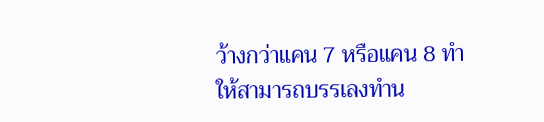ว้างกว่าแคน 7 หรือแคน 8 ทำให้สามารถบรรเลงทำน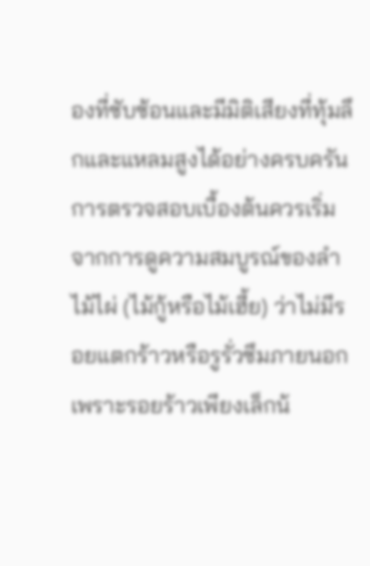องที่ซับซ้อนและมีมิติเสียงที่ทุ้มลึกและแหลมสูงได้อย่างครบครัน การตรวจสอบเบื้องต้นควรเริ่มจากการดูความสมบูรณ์ของลำไม้ไผ่ (ไม้กู้หรือไม้เฮี้ย) ว่าไม่มีรอยแตกร้าวหรือรูรั่วซึมภายนอก เพราะรอยร้าวเพียงเล็กน้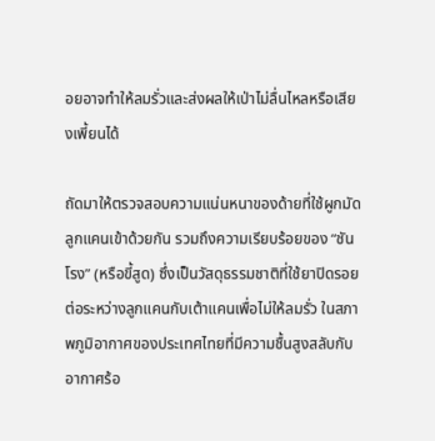อยอาจทำให้ลมรั่วและส่งผลให้เป่าไม่ลื่นไหลหรือเสียงเพี้ยนได้

ถัดมาให้ตรวจสอบความแน่นหนาของด้ายที่ใช้ผูกมัดลูกแคนเข้าด้วยกัน รวมถึงความเรียบร้อยของ “ชันโรง” (หรือขี้สูด) ซึ่งเป็นวัสดุธรรมชาติที่ใช้ยาปิดรอยต่อระหว่างลูกแคนกับเต้าแคนเพื่อไม่ให้ลมรั่ว ในสภาพภูมิอากาศของประเทศไทยที่มีความชื้นสูงสลับกับอากาศร้อ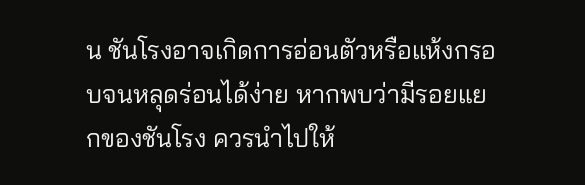น ชันโรงอาจเกิดการอ่อนตัวหรือแห้งกรอบจนหลุดร่อนได้ง่าย หากพบว่ามีรอยแยกของชันโรง ควรนำไปให้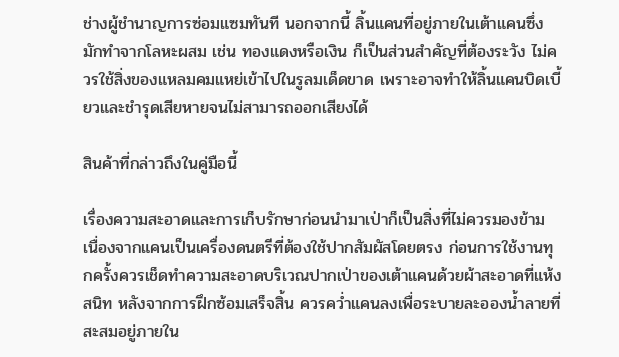ช่างผู้ชำนาญการซ่อมแซมทันที นอกจากนี้ ลิ้นแคนที่อยู่ภายในเต้าแคนซึ่งมักทำจากโลหะผสม เช่น ทองแดงหรือเงิน ก็เป็นส่วนสำคัญที่ต้องระวัง ไม่ควรใช้สิ่งของแหลมคมแหย่เข้าไปในรูลมเด็ดขาด เพราะอาจทำให้ลิ้นแคนบิดเบี้ยวและชำรุดเสียหายจนไม่สามารถออกเสียงได้

สินค้าที่กล่าวถึงในคู่มือนี้

เรื่องความสะอาดและการเก็บรักษาก่อนนำมาเป่าก็เป็นสิ่งที่ไม่ควรมองข้าม เนื่องจากแคนเป็นเครื่องดนตรีที่ต้องใช้ปากสัมผัสโดยตรง ก่อนการใช้งานทุกครั้งควรเช็ดทำความสะอาดบริเวณปากเป่าของเต้าแคนด้วยผ้าสะอาดที่แห้งสนิท หลังจากการฝึกซ้อมเสร็จสิ้น ควรคว่ำแคนลงเพื่อระบายละอองน้ำลายที่สะสมอยู่ภายใน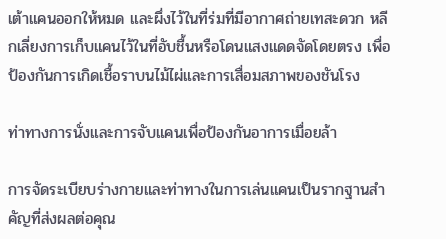เต้าแคนออกให้หมด และผึ่งไว้ในที่ร่มที่มีอากาศถ่ายเทสะดวก หลีกเลี่ยงการเก็บแคนไว้ในที่อับชื้นหรือโดนแสงแดดจัดโดยตรง เพื่อป้องกันการเกิดเชื้อราบนไม้ไผ่และการเสื่อมสภาพของชันโรง

ท่าทางการนั่งและการจับแคนเพื่อป้องกันอาการเมื่อยล้า

การจัดระเบียบร่างกายและท่าทางในการเล่นแคนเป็นรากฐานสำคัญที่ส่งผลต่อคุณ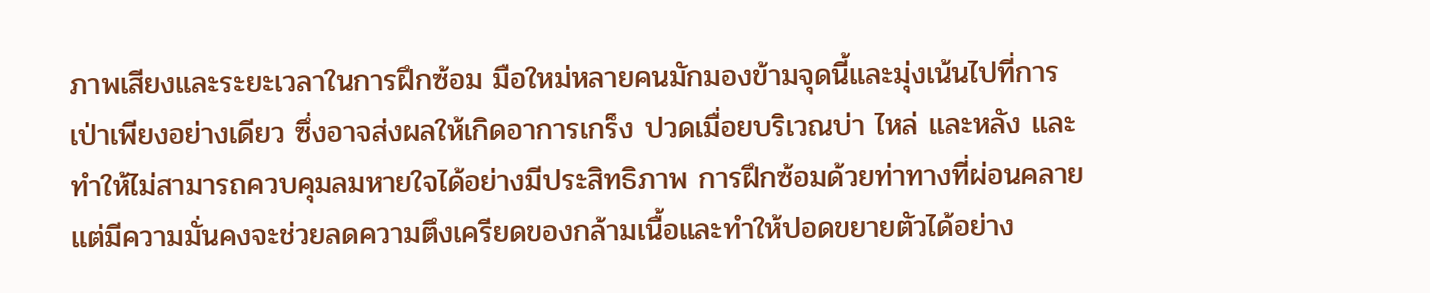ภาพเสียงและระยะเวลาในการฝึกซ้อม มือใหม่หลายคนมักมองข้ามจุดนี้และมุ่งเน้นไปที่การเป่าเพียงอย่างเดียว ซึ่งอาจส่งผลให้เกิดอาการเกร็ง ปวดเมื่อยบริเวณบ่า ไหล่ และหลัง และทำให้ไม่สามารถควบคุมลมหายใจได้อย่างมีประสิทธิภาพ การฝึกซ้อมด้วยท่าทางที่ผ่อนคลายแต่มีความมั่นคงจะช่วยลดความตึงเครียดของกล้ามเนื้อและทำให้ปอดขยายตัวได้อย่าง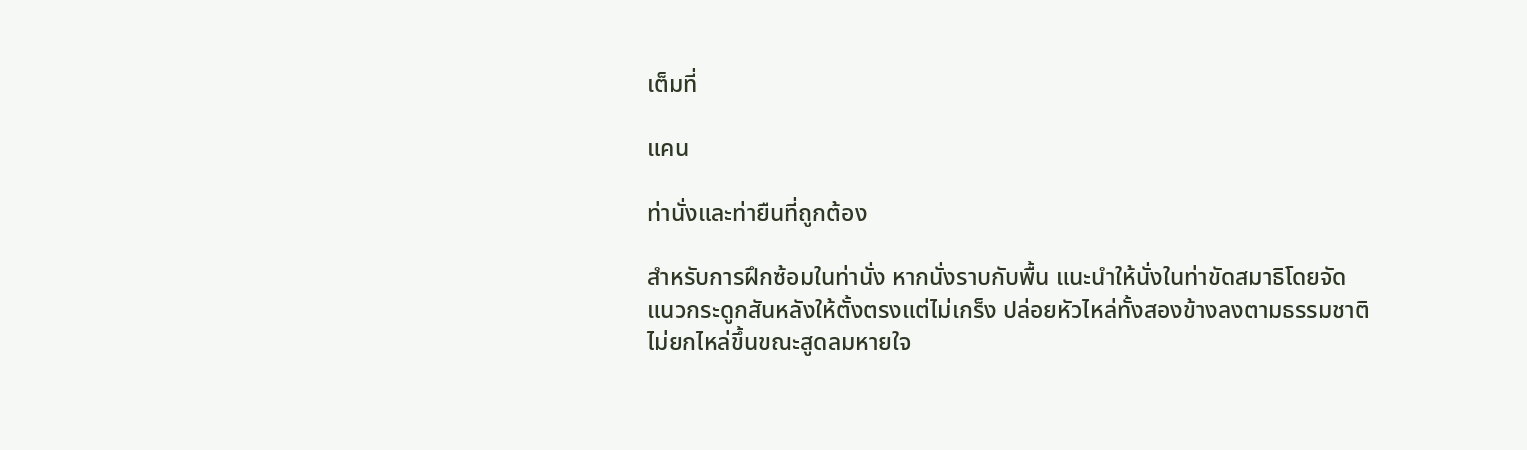เต็มที่

แคน

ท่านั่งและท่ายืนที่ถูกต้อง

สำหรับการฝึกซ้อมในท่านั่ง หากนั่งราบกับพื้น แนะนำให้นั่งในท่าขัดสมาธิโดยจัดแนวกระดูกสันหลังให้ตั้งตรงแต่ไม่เกร็ง ปล่อยหัวไหล่ทั้งสองข้างลงตามธรรมชาติ ไม่ยกไหล่ขึ้นขณะสูดลมหายใจ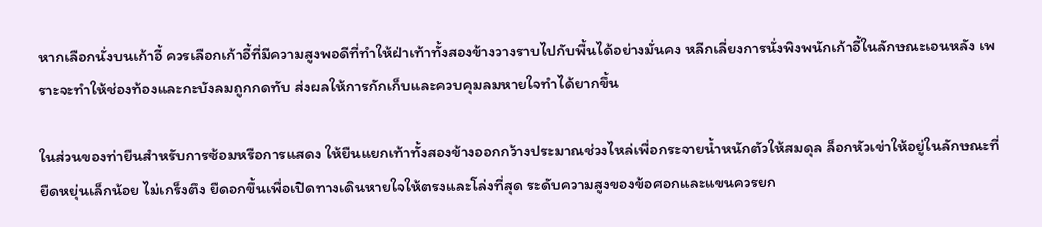หากเลือกนั่งบนเก้าอี้ ควรเลือกเก้าอี้ที่มีความสูงพอดีที่ทำให้ฝ่าเท้าทั้งสองข้างวางราบไปกับพื้นได้อย่างมั่นคง หลีกเลี่ยงการนั่งพิงพนักเก้าอี้ในลักษณะเอนหลัง เพราะจะทำให้ช่องท้องและกะบังลมถูกกดทับ ส่งผลให้การกักเก็บและควบคุมลมหายใจทำได้ยากขึ้น

ในส่วนของท่ายืนสำหรับการซ้อมหรือการแสดง ให้ยืนแยกเท้าทั้งสองข้างออกกว้างประมาณช่วงไหล่เพื่อกระจายน้ำหนักตัวให้สมดุล ล็อกหัวเข่าให้อยู่ในลักษณะที่ยืดหยุ่นเล็กน้อย ไม่เกร็งตึง ยืดอกขึ้นเพื่อเปิดทางเดินหายใจให้ตรงและโล่งที่สุด ระดับความสูงของข้อศอกและแขนควรยก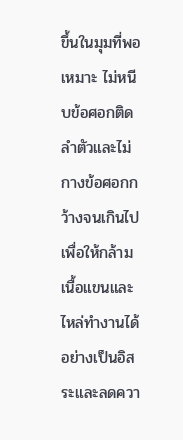ขึ้นในมุมที่พอเหมาะ ไม่หนีบข้อศอกติดลำตัวและไม่กางข้อศอกกว้างจนเกินไป เพื่อให้กล้ามเนื้อแขนและไหล่ทำงานได้อย่างเป็นอิสระและลดควา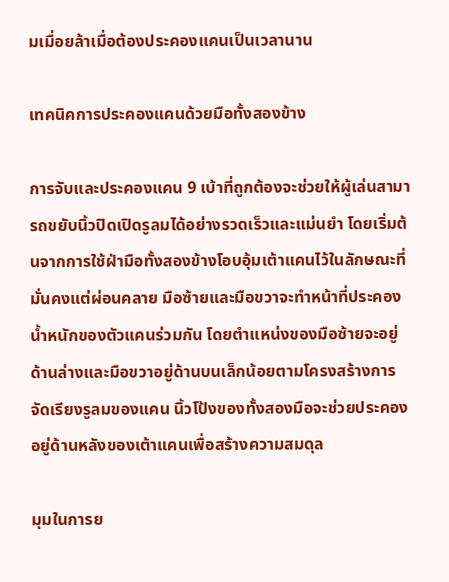มเมื่อยล้าเมื่อต้องประคองแคนเป็นเวลานาน

เทคนิคการประคองแคนด้วยมือทั้งสองข้าง

การจับและประคองแคน 9 เบ้าที่ถูกต้องจะช่วยให้ผู้เล่นสามารถขยับนิ้วปิดเปิดรูลมได้อย่างรวดเร็วและแม่นยำ โดยเริ่มต้นจากการใช้ฝ่ามือทั้งสองข้างโอบอุ้มเต้าแคนไว้ในลักษณะที่มั่นคงแต่ผ่อนคลาย มือซ้ายและมือขวาจะทำหน้าที่ประคองน้ำหนักของตัวแคนร่วมกัน โดยตำแหน่งของมือซ้ายจะอยู่ด้านล่างและมือขวาอยู่ด้านบนเล็กน้อยตามโครงสร้างการจัดเรียงรูลมของแคน นิ้วโป้งของทั้งสองมือจะช่วยประคองอยู่ด้านหลังของเต้าแคนเพื่อสร้างความสมดุล

มุมในการย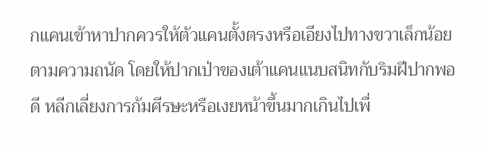กแคนเข้าหาปากควรให้ตัวแคนตั้งตรงหรือเอียงไปทางขวาเล็กน้อยตามความถนัด โดยให้ปากเป่าของเต้าแคนแนบสนิทกับริมฝีปากพอดี หลีกเลี่ยงการก้มศีรษะหรือเงยหน้าขึ้นมากเกินไปเพื่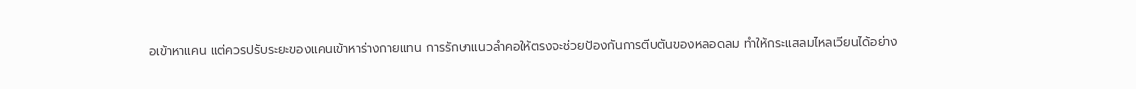อเข้าหาแคน แต่ควรปรับระยะของแคนเข้าหาร่างกายแทน การรักษาแนวลำคอให้ตรงจะช่วยป้องกันการตีบตันของหลอดลม ทำให้กระแสลมไหลเวียนได้อย่าง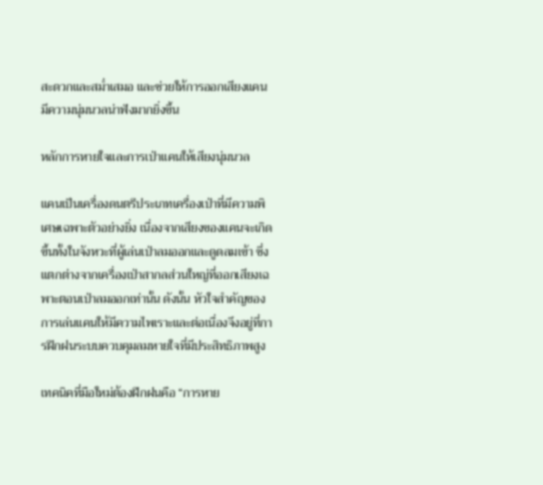สะดวกและสม่ำเสมอ และช่วยให้การออกเสียงแคนมีความนุ่มนวลน่าฟังมากยิ่งขึ้น

หลักการหายใจและการเป่าแคนให้เสียงนุ่มนวล

แคนเป็นเครื่องดนตรีประเภทเครื่องเป่าที่มีความพิเศษเฉพาะตัวอย่างยิ่ง เนื่องจากเสียงของแคนจะเกิดขึ้นทั้งในจังหวะที่ผู้เล่นเป่าลมออกและดูดลมเข้า ซึ่งแตกต่างจากเครื่องเป่าสากลส่วนใหญ่ที่ออกเสียงเฉพาะตอนเป่าลมออกเท่านั้น ดังนั้น หัวใจสำคัญของการเล่นแคนให้มีความไพเราะและต่อเนื่องจึงอยู่ที่การฝึกฝนระบบควบคุมลมหายใจที่มีประสิทธิภาพสูง

เทคนิคที่มือใหม่ต้องฝึกฝนคือ “การหาย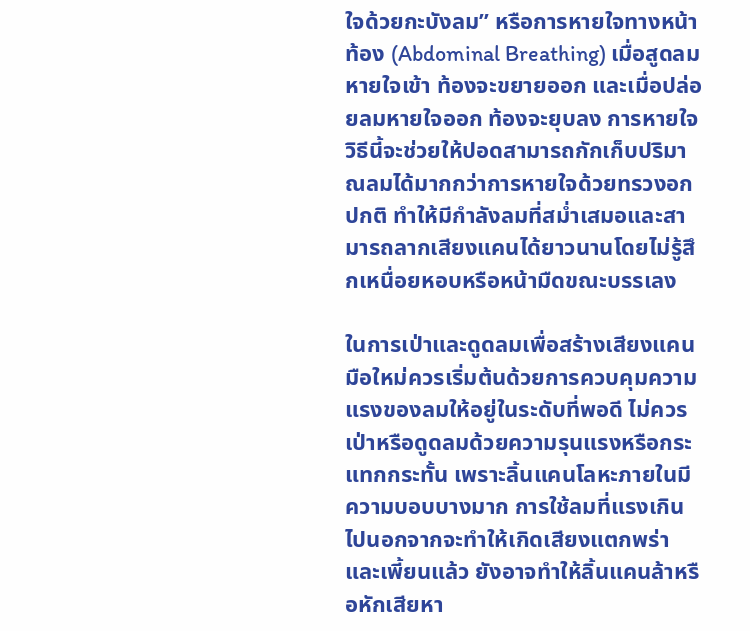ใจด้วยกะบังลม” หรือการหายใจทางหน้าท้อง (Abdominal Breathing) เมื่อสูดลมหายใจเข้า ท้องจะขยายออก และเมื่อปล่อยลมหายใจออก ท้องจะยุบลง การหายใจวิธีนี้จะช่วยให้ปอดสามารถกักเก็บปริมาณลมได้มากกว่าการหายใจด้วยทรวงอกปกติ ทำให้มีกำลังลมที่สม่ำเสมอและสามารถลากเสียงแคนได้ยาวนานโดยไม่รู้สึกเหนื่อยหอบหรือหน้ามืดขณะบรรเลง

ในการเป่าและดูดลมเพื่อสร้างเสียงแคน มือใหม่ควรเริ่มต้นด้วยการควบคุมความแรงของลมให้อยู่ในระดับที่พอดี ไม่ควรเป่าหรือดูดลมด้วยความรุนแรงหรือกระแทกกระทั้น เพราะลิ้นแคนโลหะภายในมีความบอบบางมาก การใช้ลมที่แรงเกินไปนอกจากจะทำให้เกิดเสียงแตกพร่าและเพี้ยนแล้ว ยังอาจทำให้ลิ้นแคนล้าหรือหักเสียหา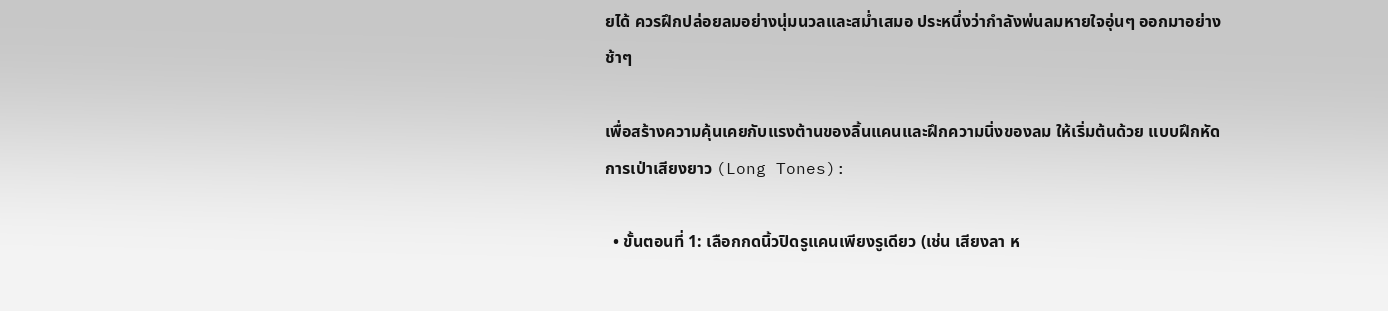ยได้ ควรฝึกปล่อยลมอย่างนุ่มนวลและสม่ำเสมอ ประหนึ่งว่ากำลังพ่นลมหายใจอุ่นๆ ออกมาอย่างช้าๆ

เพื่อสร้างความคุ้นเคยกับแรงต้านของลิ้นแคนและฝึกความนิ่งของลม ให้เริ่มต้นด้วย แบบฝึกหัดการเป่าเสียงยาว (Long Tones):

  • ขั้นตอนที่ 1: เลือกกดนิ้วปิดรูแคนเพียงรูเดียว (เช่น เสียงลา ห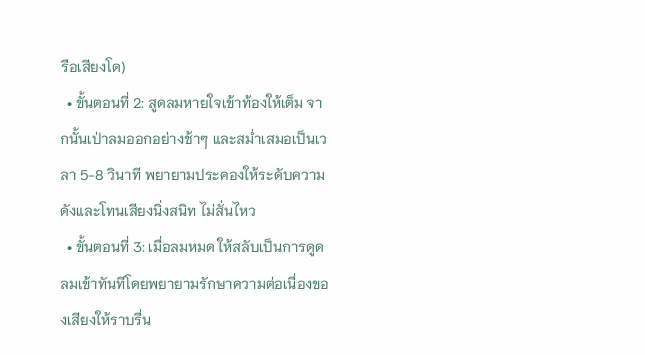รือเสียงโด)
  • ขั้นตอนที่ 2: สูดลมหายใจเข้าท้องให้เต็ม จากนั้นเป่าลมออกอย่างช้าๆ และสม่ำเสมอเป็นเวลา 5-8 วินาที พยายามประคองให้ระดับความดังและโทนเสียงนิ่งสนิท ไม่สั่นไหว
  • ขั้นตอนที่ 3: เมื่อลมหมด ให้สลับเป็นการดูดลมเข้าทันทีโดยพยายามรักษาความต่อเนื่องของเสียงให้ราบรื่น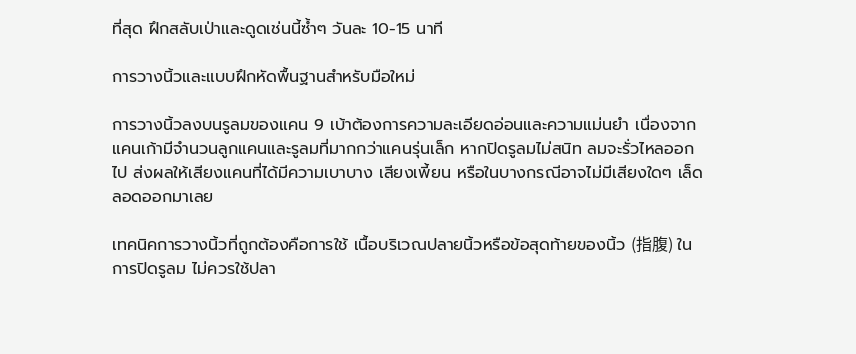ที่สุด ฝึกสลับเป่าและดูดเช่นนี้ซ้ำๆ วันละ 10-15 นาที

การวางนิ้วและแบบฝึกหัดพื้นฐานสำหรับมือใหม่

การวางนิ้วลงบนรูลมของแคน 9 เบ้าต้องการความละเอียดอ่อนและความแม่นยำ เนื่องจากแคนเก้ามีจำนวนลูกแคนและรูลมที่มากกว่าแคนรุ่นเล็ก หากปิดรูลมไม่สนิท ลมจะรั่วไหลออกไป ส่งผลให้เสียงแคนที่ได้มีความเบาบาง เสียงเพี้ยน หรือในบางกรณีอาจไม่มีเสียงใดๆ เล็ดลอดออกมาเลย

เทคนิคการวางนิ้วที่ถูกต้องคือการใช้ เนื้อบริเวณปลายนิ้วหรือข้อสุดท้ายของนิ้ว (指腹) ในการปิดรูลม ไม่ควรใช้ปลา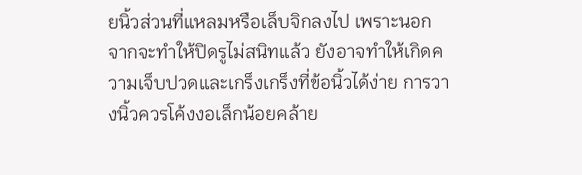ยนิ้วส่วนที่แหลมหรือเล็บจิกลงไป เพราะนอกจากจะทำให้ปิดรูไม่สนิทแล้ว ยังอาจทำให้เกิดความเจ็บปวดและเกร็งเกร็งที่ข้อนิ้วได้ง่าย การวางนิ้วควรโค้งงอเล็กน้อยคล้าย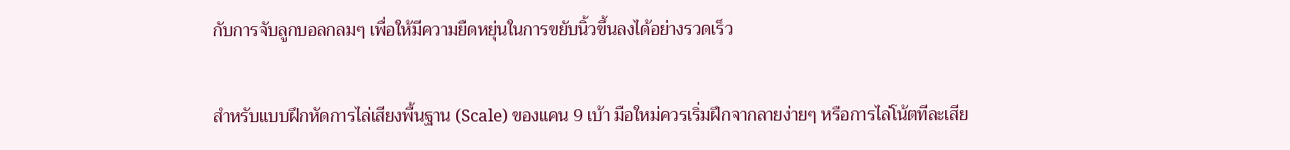กับการจับลูกบอลกลมๆ เพื่อให้มีความยืดหยุ่นในการขยับนิ้วขึ้นลงได้อย่างรวดเร็ว

สำหรับแบบฝึกหัดการไล่เสียงพื้นฐาน (Scale) ของแคน 9 เบ้า มือใหม่ควรเริ่มฝึกจากลายง่ายๆ หรือการไล่โน้ตทีละเสีย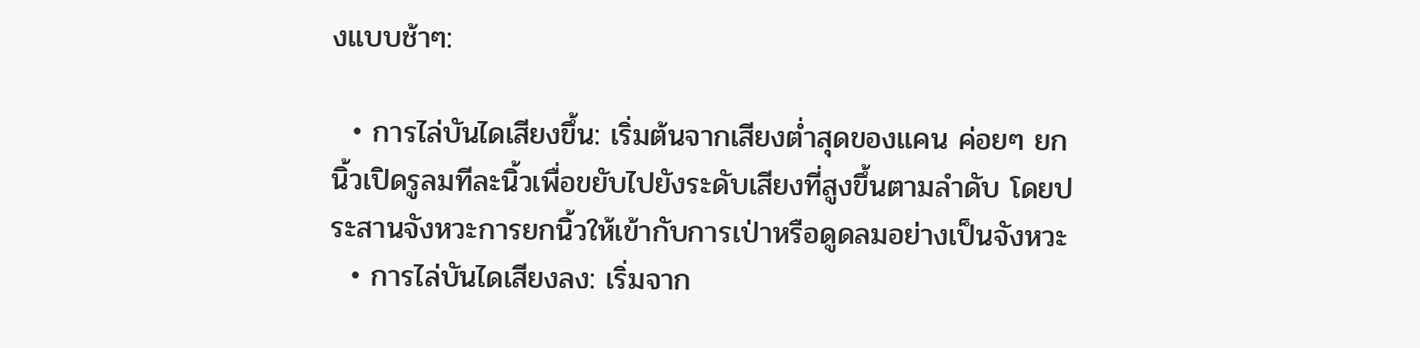งแบบช้าๆ:

  • การไล่บันไดเสียงขึ้น: เริ่มต้นจากเสียงต่ำสุดของแคน ค่อยๆ ยกนิ้วเปิดรูลมทีละนิ้วเพื่อขยับไปยังระดับเสียงที่สูงขึ้นตามลำดับ โดยประสานจังหวะการยกนิ้วให้เข้ากับการเป่าหรือดูดลมอย่างเป็นจังหวะ
  • การไล่บันไดเสียงลง: เริ่มจาก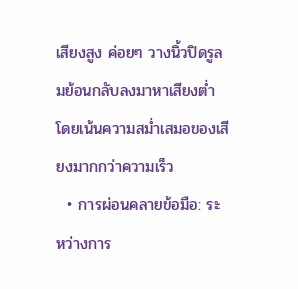เสียงสูง ค่อยๆ วางนิ้วปิดรูลมย้อนกลับลงมาหาเสียงต่ำ โดยเน้นความสม่ำเสมอของเสียงมากกว่าความเร็ว
  • การผ่อนคลายข้อมือ: ระหว่างการ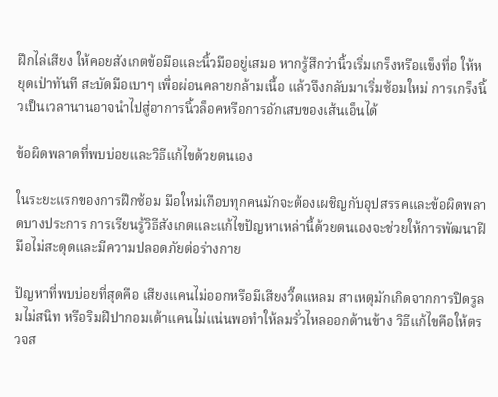ฝึกไล่เสียง ให้คอยสังเกตข้อมือและนิ้วมืออยู่เสมอ หากรู้สึกว่านิ้วเริ่มเกร็งหรือแข็งทื่อ ให้หยุดเป่าทันที สะบัดมือเบาๆ เพื่อผ่อนคลายกล้ามเนื้อ แล้วจึงกลับมาเริ่มซ้อมใหม่ การเกร็งนิ้วเป็นเวลานานอาจนำไปสู่อาการนิ้วล็อคหรือการอักเสบของเส้นเอ็นได้

ข้อผิดพลาดที่พบบ่อยและวิธีแก้ไขด้วยตนเอง

ในระยะแรกของการฝึกซ้อม มือใหม่เกือบทุกคนมักจะต้องเผชิญกับอุปสรรคและข้อผิดพลาดบางประการ การเรียนรู้วิธีสังเกตและแก้ไขปัญหาเหล่านี้ด้วยตนเองจะช่วยให้การพัฒนาฝีมือไม่สะดุดและมีความปลอดภัยต่อร่างกาย

ปัญหาที่พบบ่อยที่สุดคือ เสียงแคนไม่ออกหรือมีเสียงวี๊ดแหลม สาเหตุมักเกิดจากการปิดรูลมไม่สนิท หรือริมฝีปากอมเต้าแคนไม่แน่นพอทำให้ลมรั่วไหลออกด้านข้าง วิธีแก้ไขคือให้ตรวจส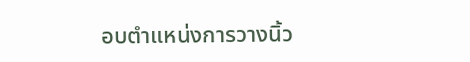อบตำแหน่งการวางนิ้ว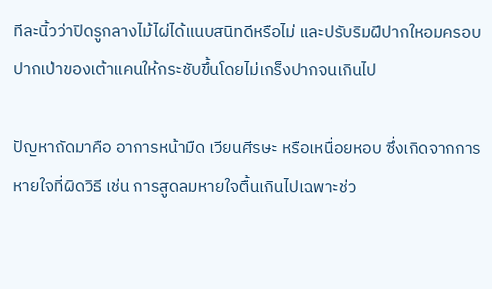ทีละนิ้วว่าปิดรูกลางไม้ไผ่ได้แนบสนิทดีหรือไม่ และปรับริมฝีปากใหอมครอบปากเป่าของเต้าแคนให้กระชับขึ้นโดยไม่เกร็งปากจนเกินไป

ปัญหาถัดมาคือ อาการหน้ามืด เวียนศีรษะ หรือเหนื่อยหอบ ซึ่งเกิดจากการหายใจที่ผิดวิธี เช่น การสูดลมหายใจตื้นเกินไปเฉพาะช่ว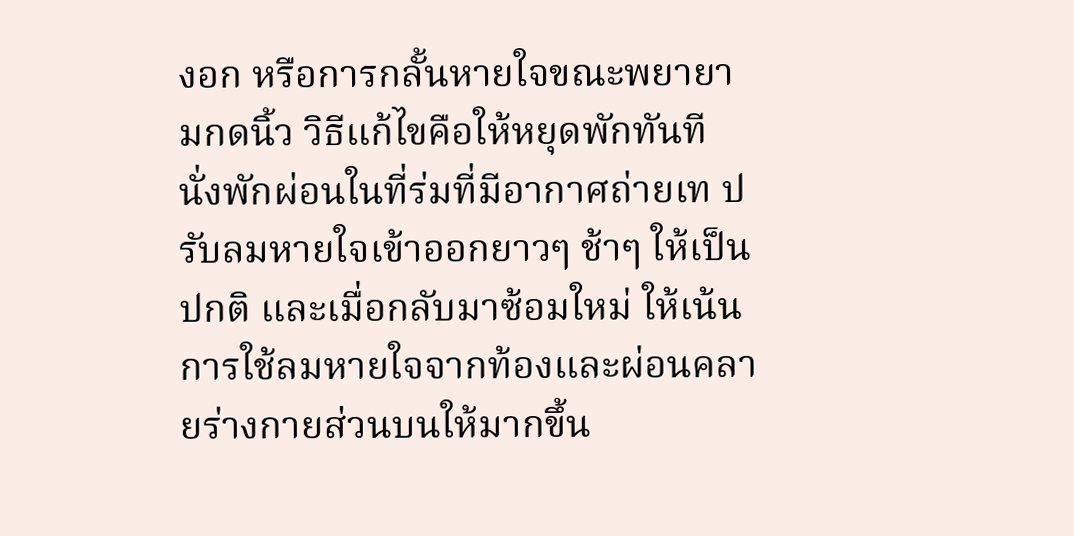งอก หรือการกลั้นหายใจขณะพยายามกดนิ้ว วิธีแก้ไขคือให้หยุดพักทันที นั่งพักผ่อนในที่ร่มที่มีอากาศถ่ายเท ปรับลมหายใจเข้าออกยาวๆ ช้าๆ ให้เป็นปกติ และเมื่อกลับมาซ้อมใหม่ ให้เน้นการใช้ลมหายใจจากท้องและผ่อนคลายร่างกายส่วนบนให้มากขึ้น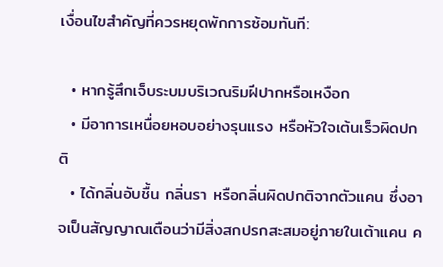เงื่อนไขสำคัญที่ควรหยุดพักการซ้อมทันที:

  • หากรู้สึกเจ็บระบมบริเวณริมฝีปากหรือเหงือก
  • มีอาการเหนื่อยหอบอย่างรุนแรง หรือหัวใจเต้นเร็วผิดปกติ
  • ได้กลิ่นอับชื้น กลิ่นรา หรือกลิ่นผิดปกติจากตัวแคน ซึ่งอาจเป็นสัญญาณเตือนว่ามีสิ่งสกปรกสะสมอยู่ภายในเต้าแคน ค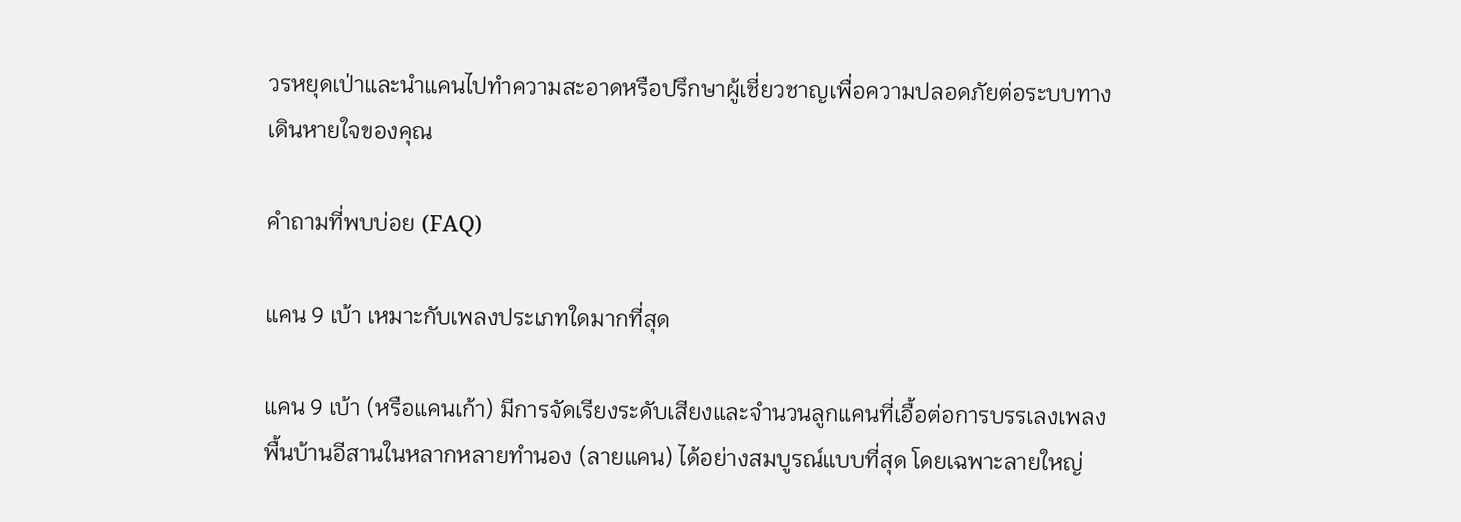วรหยุดเป่าและนำแคนไปทำความสะอาดหรือปรึกษาผู้เชี่ยวชาญเพื่อความปลอดภัยต่อระบบทางเดินหายใจของคุณ

คำถามที่พบบ่อย (FAQ)

แคน 9 เบ้า เหมาะกับเพลงประเภทใดมากที่สุด

แคน 9 เบ้า (หรือแคนเก้า) มีการจัดเรียงระดับเสียงและจำนวนลูกแคนที่เอื้อต่อการบรรเลงเพลงพื้นบ้านอีสานในหลากหลายทำนอง (ลายแคน) ได้อย่างสมบูรณ์แบบที่สุด โดยเฉพาะลายใหญ่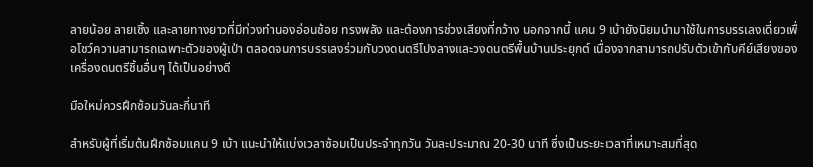ลายน้อย ลายเซิ้ง และลายทางยาวที่มีท่วงทำนองอ่อนช้อย ทรงพลัง และต้องการช่วงเสียงที่กว้าง นอกจากนี้ แคน 9 เบ้ายังนิยมนำมาใช้ในการบรรเลงเดี่ยวเพื่อโชว์ความสามารถเฉพาะตัวของผู้เป่า ตลอดจนการบรรเลงร่วมกับวงดนตรีโปงลางและวงดนตรีพื้นบ้านประยุกต์ เนื่องจากสามารถปรับตัวเข้ากับคีย์เสียงของเครื่องดนตรีชิ้นอื่นๆ ได้เป็นอย่างดี

มือใหม่ควรฝึกซ้อมวันละกี่นาที

สำหรับผู้ที่เริ่มต้นฝึกซ้อมแคน 9 เบ้า แนะนำให้แบ่งเวลาซ้อมเป็นประจำทุกวัน วันละประมาณ 20-30 นาที ซึ่งเป็นระยะเวลาที่เหมาะสมที่สุด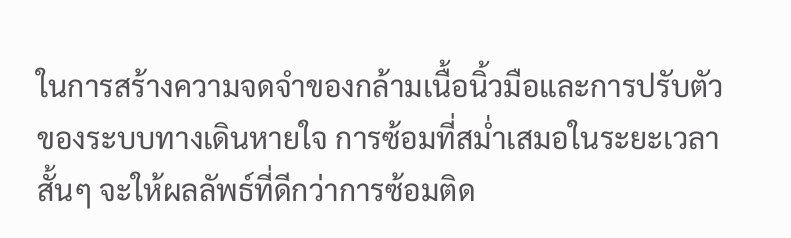ในการสร้างความจดจำของกล้ามเนื้อนิ้วมือและการปรับตัวของระบบทางเดินหายใจ การซ้อมที่สม่ำเสมอในระยะเวลาสั้นๆ จะให้ผลลัพธ์ที่ดีกว่าการซ้อมติด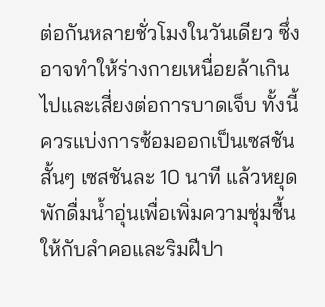ต่อกันหลายชั่วโมงในวันเดียว ซึ่งอาจทำให้ร่างกายเหนื่อยล้าเกินไปและเสี่ยงต่อการบาดเจ็บ ทั้งนี้ ควรแบ่งการซ้อมออกเป็นเซสชันสั้นๆ เซสชันละ 10 นาที แล้วหยุดพักดื่มน้ำอุ่นเพื่อเพิ่มความชุ่มชื้นให้กับลำคอและริมฝีปา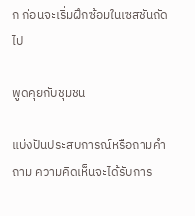ก ก่อนจะเริ่มฝึกซ้อมในเซสชันถัดไป

พูดคุยกับชุมชน

แบ่งปันประสบการณ์หรือถามคำถาม ความคิดเห็นจะได้รับการ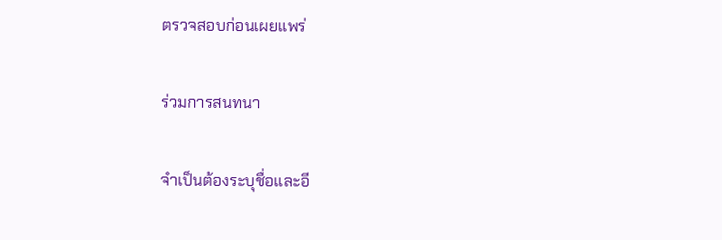ตรวจสอบก่อนเผยแพร่

ร่วมการสนทนา

จำเป็นต้องระบุชื่อและอี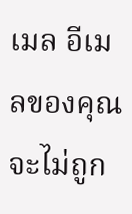เมล อีเมลของคุณจะไม่ถูก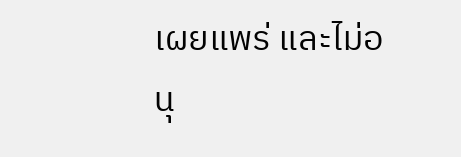เผยแพร่ และไม่อนุ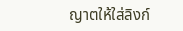ญาตให้ใส่ลิงก์